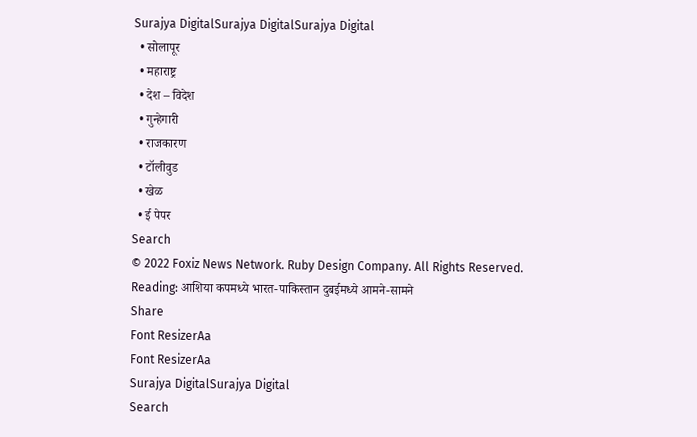Surajya DigitalSurajya DigitalSurajya Digital
  • सोलापूर
  • महाराष्ट्र
  • देश – विदेश
  • गुन्हेगारी
  • राजकारण
  • टॉलीवुड
  • खेळ
  • ई पेपर
Search
© 2022 Foxiz News Network. Ruby Design Company. All Rights Reserved.
Reading: आशिया कपमध्ये भारत-पाकिस्तान दुबईमध्ये आमने-सामने
Share
Font ResizerAa
Font ResizerAa
Surajya DigitalSurajya Digital
Search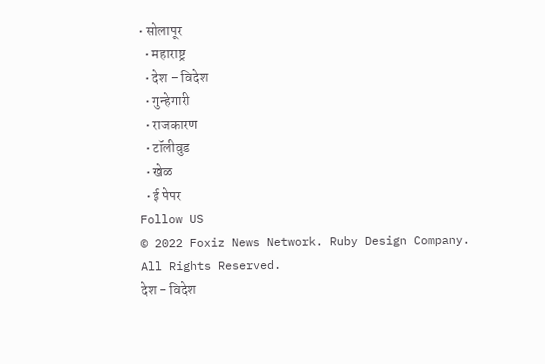• सोलापूर
  • महाराष्ट्र
  • देश – विदेश
  • गुन्हेगारी
  • राजकारण
  • टॉलीवुड
  • खेळ
  • ई पेपर
Follow US
© 2022 Foxiz News Network. Ruby Design Company. All Rights Reserved.
देश - विदेश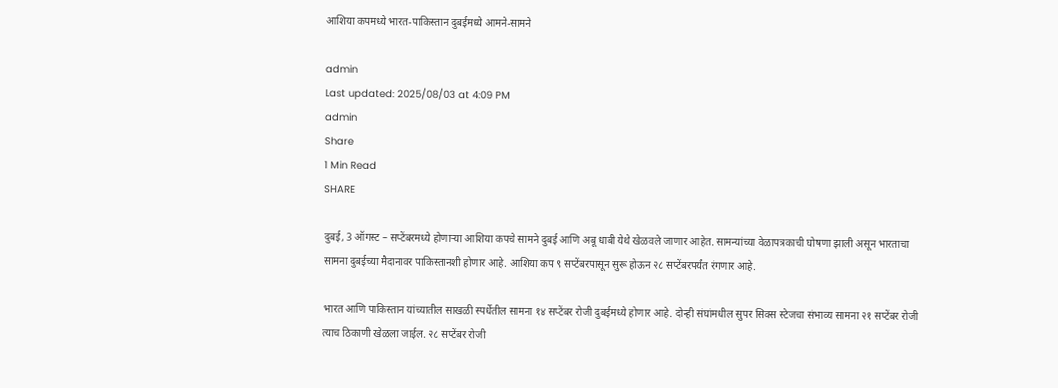आशिया कपमध्ये भारत-पाकिस्तान दुबईमध्ये आमने-सामने

admin
Last updated: 2025/08/03 at 4:09 PM
admin
Share
1 Min Read
SHARE

दुबई, 3 ऑगस्ट – सप्टेंबरमध्ये होणाऱ्या आशिया कपचे सामने दुबई आणि अबू धाबी येथे खेळवले जाणार आहेत. सामन्यांच्या वेळापत्रकाची घोषणा झाली असून भारताचा सामना दुबईच्या मैदानावर पाकिस्तानशी होणार आहे. आशिया कप ९ सप्टेंबरपासून सुरू होऊन २८ सप्टेंबरपर्यंत रंगणार आहे.

भारत आणि पाकिस्तान यांच्यातील साखळी स्पर्धेतील सामना १४ सप्टेंबर रोजी दुबईमध्ये होणार आहे. दोन्ही संघांमधील सुपर सिक्स स्टेजचा संभाव्य सामना २१ सप्टेंबर रोजी त्याच ठिकाणी खेळला जाईल. २८ सप्टेंबर रोजी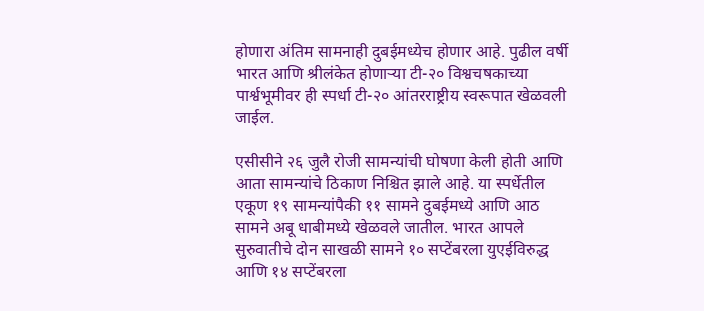होणारा अंतिम सामनाही दुबईमध्येच होणार आहे. पुढील वर्षी भारत आणि श्रीलंकेत होणाऱ्या टी-२० विश्वचषकाच्या पार्श्वभूमीवर ही स्पर्धा टी-२० आंतरराष्ट्रीय स्वरूपात खेळवली जाईल.

एसीसीने २६ जुलै रोजी सामन्यांची घोषणा केली होती आणि आता सामन्यांचे ठिकाण निश्चित झाले आहे. या स्पर्धेतील एकूण १९ सामन्यांपैकी ११ सामने दुबईमध्ये आणि आठ सामने अबू धाबीमध्ये खेळवले जातील. भारत आपले सुरुवातीचे दोन साखळी सामने १० सप्टेंबरला युएईविरुद्ध आणि १४ सप्टेंबरला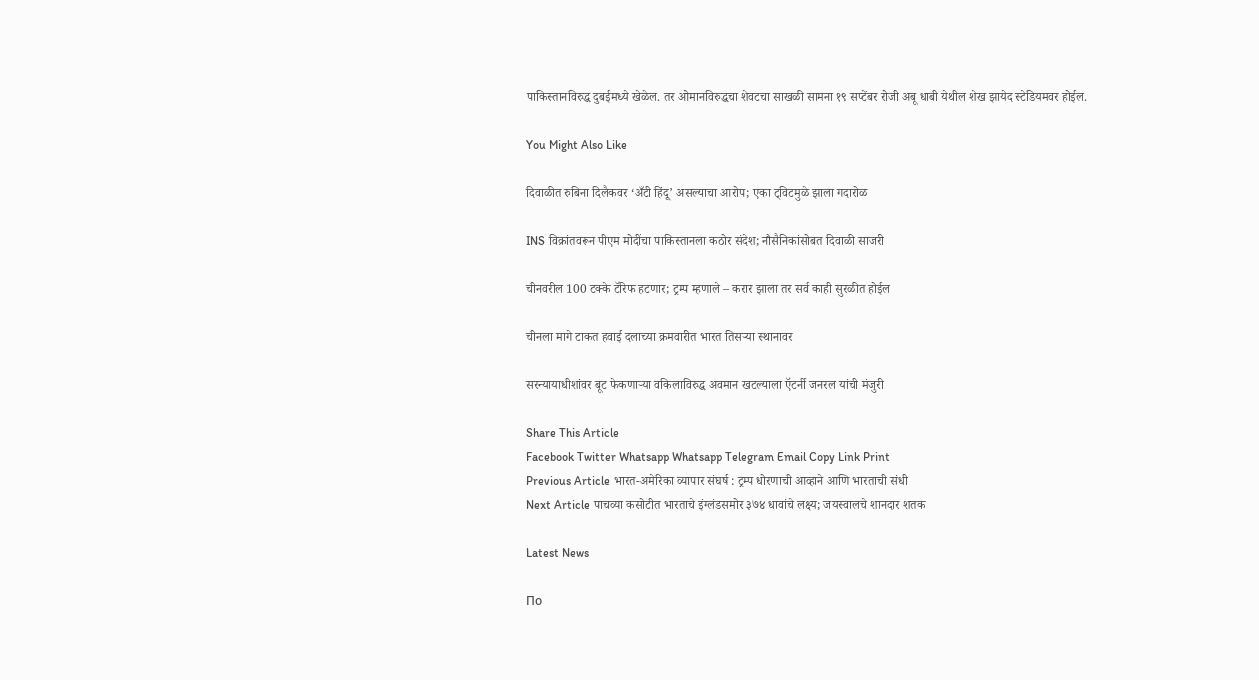पाकिस्तानविरुद्ध दुबईमध्ये खेळेल. तर ओमानविरुद्धचा शेवटचा साखळी सामना १९ सप्टेंबर रोजी अबू धाबी येथील शेख झायेद स्टेडियमवर होईल.

You Might Also Like

दिवाळीत रुबिना दिलैकवर ‘अँटी हिंदू’ असल्याचा आरोप; एका ट्विटमुळे झाला गदारोळ

INS विक्रांतवरून पीएम मोदींचा पाकिस्तानला कठोर संदेश; नौसैनिकांसोबत दिवाळी साजरी

चीनवरील 100 टक्के टॅरिफ हटणार; ट्रम्प म्हणाले – करार झाला तर सर्व काही सुरळीत होईल

चीनला मागे टाकत हवाई दलाच्या क्रमवारीत भारत तिसऱ्या स्थानावर

सरन्यायाधीशांवर बूट फेकणाऱ्या वकिलाविरुद्ध अवमान खटल्याला ऍटर्नी जनरल यांची मंजुरी

Share This Article
Facebook Twitter Whatsapp Whatsapp Telegram Email Copy Link Print
Previous Article भारत-अमेरिका व्यापार संघर्ष : ट्रम्प धोरणाची आव्हाने आणि भारताची संधी
Next Article पाचव्या कसोटीत भारताचे इंग्लंडसमोर ३७४ धावांचे लक्ष्य; जयस्वालचे शानदार शतक

Latest News

По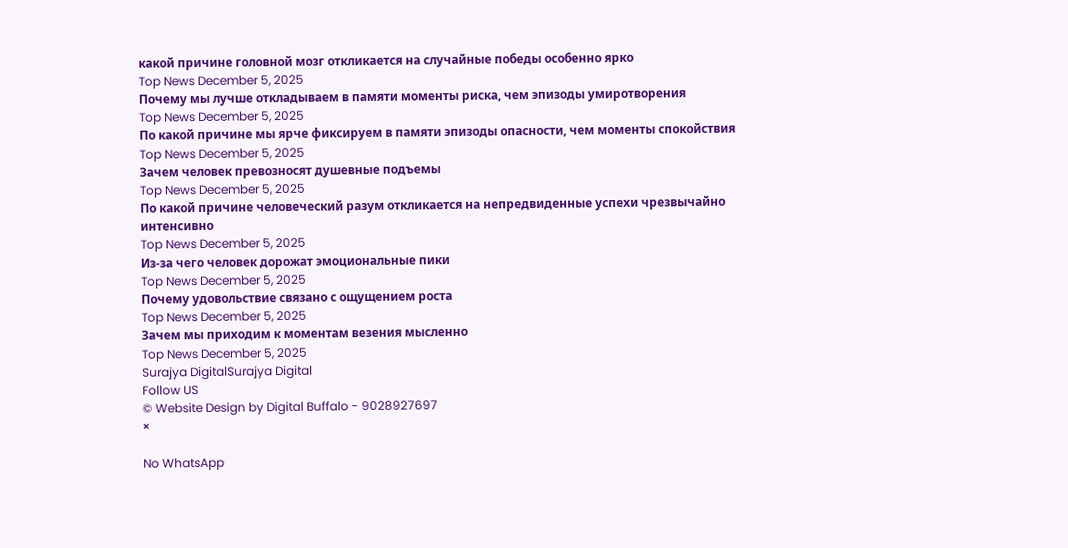какой причине головной мозг откликается на случайные победы особенно ярко
Top News December 5, 2025
Почему мы лучше откладываем в памяти моменты риска, чем эпизоды умиротворения
Top News December 5, 2025
По какой причине мы ярче фиксируем в памяти эпизоды опасности, чем моменты спокойствия
Top News December 5, 2025
Зачем человек превозносят душевные подъемы
Top News December 5, 2025
По какой причине человеческий разум откликается на непредвиденные успехи чрезвычайно интенсивно
Top News December 5, 2025
Из-за чего человек дорожат эмоциональные пики
Top News December 5, 2025
Почему удовольствие связано с ощущением роста
Top News December 5, 2025
Зачем мы приходим к моментам везения мысленно
Top News December 5, 2025
Surajya DigitalSurajya Digital
Follow US
© Website Design by Digital Buffalo - 9028927697
×

No WhatsApp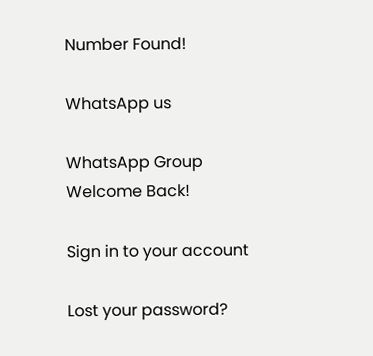Number Found!

WhatsApp us

WhatsApp Group
Welcome Back!

Sign in to your account

Lost your password?